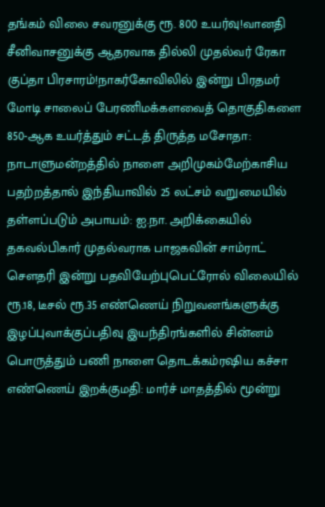தங்கம் விலை சவரனுக்கு ரூ. 800 உயர்வு!வானதி சீனிவாசனுக்கு ஆதரவாக தில்லி முதல்வர் ரேகா குப்தா பிரசாரம்!நாகர்கோவிலில் இன்று பிரதமர் மோடி சாலைப் பேரணிமக்களவைத் தொகுதிகளை 850-ஆக உயர்த்தும் சட்டத் திருத்த மசோதா: நாடாளுமன்றத்தில் நாளை அறிமுகம்மேற்காசிய பதற்றத்தால் இந்தியாவில் 25 லட்சம் வறுமையில் தள்ளப்படும் அபாயம்: ஐ.நா. அறிக்கையில் தகவல்பிகார் முதல்வராக பாஜகவின் சாம்ராட் செளதரி இன்று பதவியேற்புபெட்ரோல் விலையில் ரூ.18, டீசல் ரூ.35 எண்ணெய் நிறுவனங்களுக்கு இழப்புவாக்குப்பதிவு இயந்திரங்களில் சின்னம் பொருத்தும் பணி நாளை தொடக்கம்ரஷிய கச்சா எண்ணெய் இறக்குமதி: மார்ச் மாதத்தில் மூன்று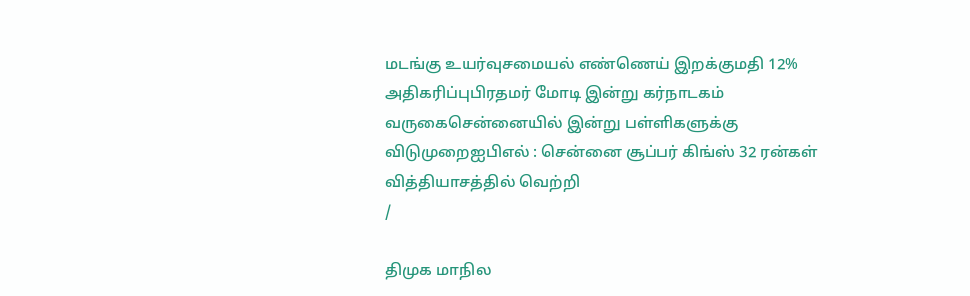மடங்கு உயர்வுசமையல் எண்ணெய் இறக்குமதி 12% அதிகரிப்புபிரதமர் மோடி இன்று கர்நாடகம் வருகைசென்னையில் இன்று பள்ளிகளுக்கு விடுமுறைஐபிஎல் : சென்னை சூப்பர் கிங்ஸ் 32 ரன்கள் வித்தியாசத்தில் வெற்றி
/

திமுக மாநில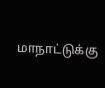மாநாட்டுக்கு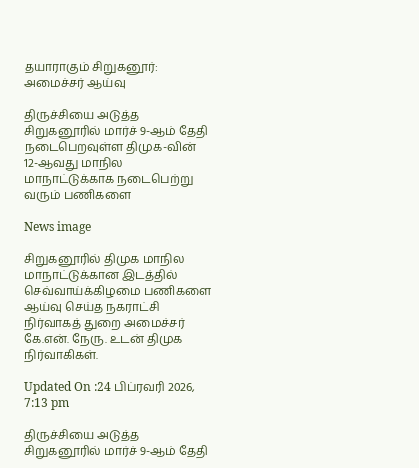தயாராகும் சிறுகனூர்: அமைச்சர் ஆய்வு

திருச்சியை அடுத்த சிறுகனூரில் மார்ச் 9-ஆம் தேதி நடைபெறவுள்ள திமுக-வின் 12-ஆவது மாநில மாநாட்டுக்காக நடைபெற்று வரும் பணிகளை

News image

சிறுகனூரில் திமுக மாநில மாநாட்டுக்கான இடத்தில் செவ்வாய்க்கிழமை பணிகளை ஆய்வு செய்த நகராட்சி நிர்வாகத் துறை அமைச்சர் கே.என். நேரு. உடன் திமுக நிர்வாகிகள்.

Updated On :24 பிப்ரவரி 2026, 7:13 pm

திருச்சியை அடுத்த சிறுகனூரில் மார்ச் 9-ஆம் தேதி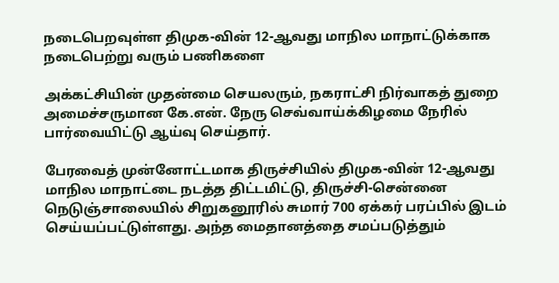நடைபெறவுள்ள திமுக-வின் 12-ஆவது மாநில மாநாட்டுக்காக நடைபெற்று வரும் பணிகளை

அக்கட்சியின் முதன்மை செயலரும், நகராட்சி நிர்வாகத் துறை அமைச்சருமான கே.என். நேரு செவ்வாய்க்கிழமை நேரில் பார்வையிட்டு ஆய்வு செய்தார்.

பேரவைத் முன்னோட்டமாக திருச்சியில் திமுக-வின் 12-ஆவது மாநில மாநாட்டை நடத்த திட்டமிட்டு, திருச்சி-சென்னை நெடுஞ்சாலையில் சிறுகனூரில் சுமார் 700 ஏக்கர் பரப்பில் இடம் செய்யப்பட்டுள்ளது. அந்த மைதானத்தை சமப்படுத்தும்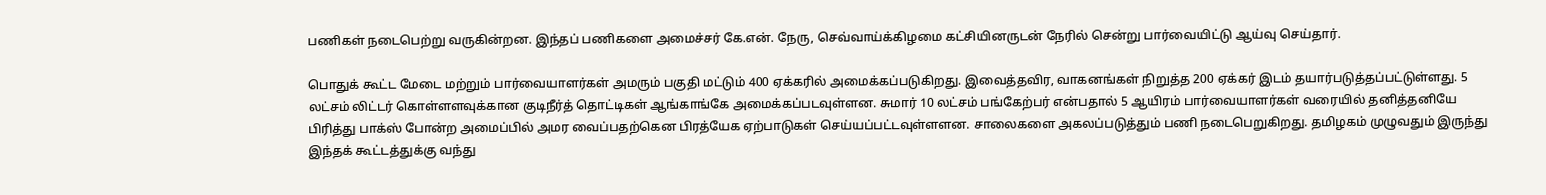பணிகள் நடைபெற்று வருகின்றன. இந்தப் பணிகளை அமைச்சர் கே.என். நேரு, செவ்வாய்க்கிழமை கட்சியினருடன் நேரில் சென்று பார்வையிட்டு ஆய்வு செய்தார்.

பொதுக் கூட்ட மேடை மற்றும் பார்வையாளர்கள் அமரும் பகுதி மட்டும் 400 ஏக்கரில் அமைக்கப்படுகிறது. இவைத்தவிர, வாகனங்கள் நிறுத்த 200 ஏக்கர் இடம் தயார்படுத்தப்பட்டுள்ளது. 5 லட்சம் லிட்டர் கொள்ளளவுக்கான குடிநீர்த் தொட்டிகள் ஆங்காங்கே அமைக்கப்படவுள்ளன. சுமார் 10 லட்சம் பங்கேற்பர் என்பதால் 5 ஆயிரம் பார்வையாளர்கள் வரையில் தனித்தனியே பிரித்து பாக்ஸ் போன்ற அமைப்பில் அமர வைப்பதற்கென பிரத்யேக ஏற்பாடுகள் செய்யப்பட்டவுள்ளளன. சாலைகளை அகலப்படுத்தும் பணி நடைபெறுகிறது. தமிழகம் முழுவதும் இருந்து இந்தக் கூட்டத்துக்கு வந்து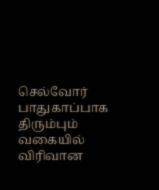செல்வோர் பாதுகாப்பாக திரும்பும் வகையில் விரிவான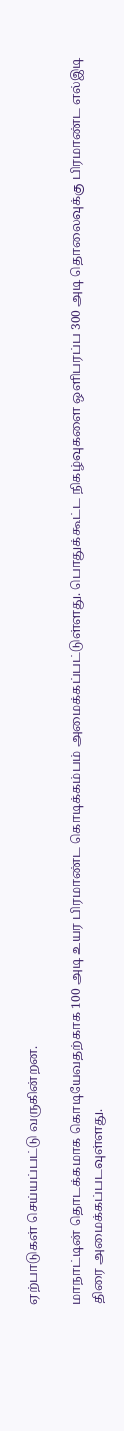ஏற்பாடுகள் செய்யப்பட்டு வருகின்றன.

மாநாட்டின் தொடக்கமாக கொடியேவதற்காக 100 அடி உயர பிரமாண்ட கொடிக்கம்பம் அமைக்கப்பட்டுள்ளது. பொதுக்கூட்ட நிகழ்வுகளை ஒளிபரப்ப 300 அடி தொலைவுக்கு பிரமாண்ட எல்இடி திரை அமைக்கப்படவுள்ளது.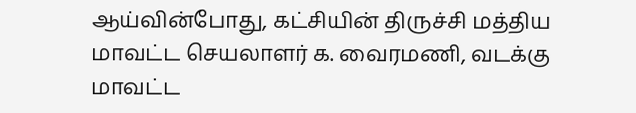ஆய்வின்போது, கட்சியின் திருச்சி மத்திய மாவட்ட செயலாளர் க. வைரமணி, வடக்கு மாவட்ட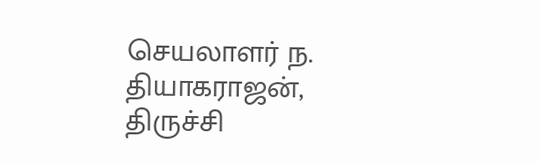செயலாளர் ந. தியாகராஜன், திருச்சி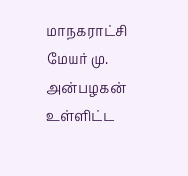மாநகராட்சி மேயர் மு. அன்பழகன் உள்ளிட்ட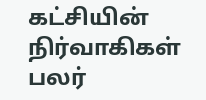கட்சியின் நிர்வாகிகள் பலர்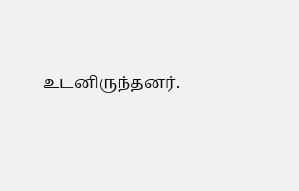உடனிருந்தனர்.